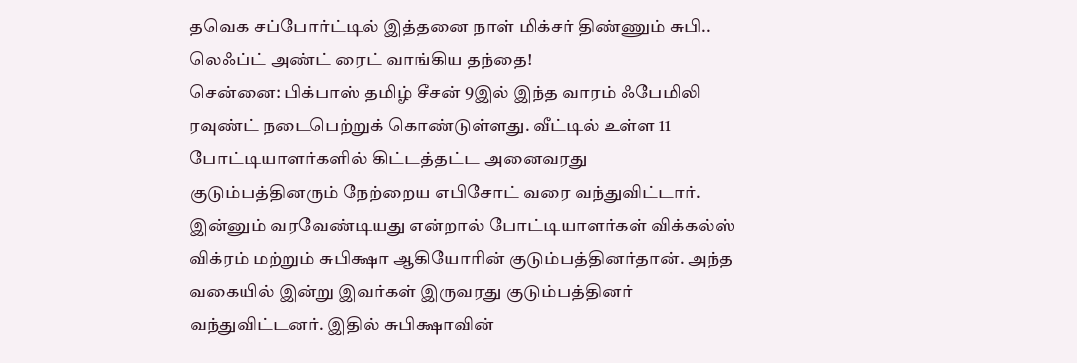தவெக சப்போர்ட்டில் இத்தனை நாள் மிக்சர் திண்ணும் சுபி.. லெஃப்ட் அண்ட் ரைட் வாங்கிய தந்தை!
சென்னை: பிக்பாஸ் தமிழ் சீசன் 9இல் இந்த வாரம் ஃபேமிலி ரவுண்ட் நடைபெற்றுக் கொண்டுள்ளது. வீட்டில் உள்ள 11 போட்டியாளர்களில் கிட்டத்தட்ட அனைவரது குடும்பத்தினரும் நேற்றைய எபிசோட் வரை வந்துவிட்டார். இன்னும் வரவேண்டியது என்றால் போட்டியாளர்கள் விக்கல்ஸ் விக்ரம் மற்றும் சுபிக்ஷா ஆகியோரின் குடும்பத்தினர்தான். அந்த வகையில் இன்று இவர்கள் இருவரது குடும்பத்தினர் வந்துவிட்டனர். இதில் சுபிக்ஷாவின்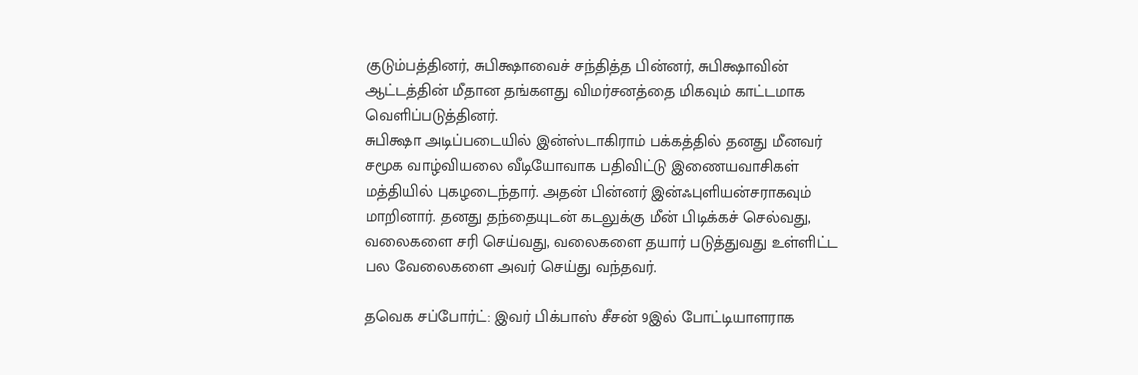குடும்பத்தினர், சுபிக்ஷாவைச் சந்தித்த பின்னர், சுபிக்ஷாவின் ஆட்டத்தின் மீதான தங்களது விமர்சனத்தை மிகவும் காட்டமாக வெளிப்படுத்தினர்.
சுபிக்ஷா அடிப்படையில் இன்ஸ்டாகிராம் பக்கத்தில் தனது மீனவர் சமூக வாழ்வியலை வீடியோவாக பதிவிட்டு இணையவாசிகள் மத்தியில் புகழடைந்தார். அதன் பின்னர் இன்ஃபுளியன்சராகவும் மாறினார். தனது தந்தையுடன் கடலுக்கு மீன் பிடிக்கச் செல்வது, வலைகளை சரி செய்வது, வலைகளை தயார் படுத்துவது உள்ளிட்ட பல வேலைகளை அவர் செய்து வந்தவர்.

தவெக சப்போர்ட்: இவர் பிக்பாஸ் சீசன் 9இல் போட்டியாளராக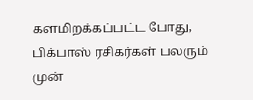களமிறக்கப்பட்ட போது, பிக்பாஸ் ரசிகர்கள் பலரும் முன்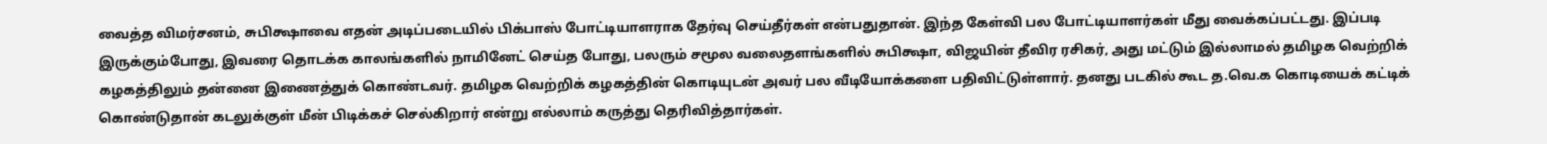வைத்த விமர்சனம், சுபிக்ஷாவை எதன் அடிப்படையில் பிக்பாஸ் போட்டியாளராக தேர்வு செய்தீர்கள் என்பதுதான். இந்த கேள்வி பல போட்டியாளர்கள் மீது வைக்கப்பட்டது. இப்படி இருக்கும்போது, இவரை தொடக்க காலங்களில் நாமினேட் செய்த போது, பலரும் சமூல வலைதளங்களில் சுபிக்ஷா, விஜயின் தீவிர ரசிகர், அது மட்டும் இல்லாமல் தமிழக வெற்றிக் கழகத்திலும் தன்னை இணைத்துக் கொண்டவர். தமிழக வெற்றிக் கழகத்தின் கொடியுடன் அவர் பல வீடியோக்களை பதிவிட்டுள்ளார். தனது படகில் கூட த.வெ.க கொடியைக் கட்டிக் கொண்டுதான் கடலுக்குள் மீன் பிடிக்கச் செல்கிறார் என்று எல்லாம் கருத்து தெரிவித்தார்கள்.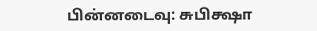பின்னடைவு: சுபிக்ஷா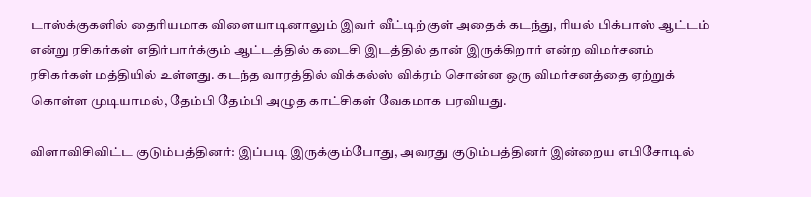டாஸ்க்குகளில் தைரியமாக விளையாடினாலும் இவர் வீட்டிற்குள் அதைக் கடந்து, ரியல் பிக்பாஸ் ஆட்டம் என்று ரசிகர்கள் எதிர்பார்க்கும் ஆட்டத்தில் கடைசி இடத்தில் தான் இருக்கிறார் என்ற விமர்சனம் ரசிகர்கள் மத்தியில் உள்ளது. கடந்த வாரத்தில் விக்கல்ஸ் விக்ரம் சொன்ன ஒரு விமர்சனத்தை ஏற்றுக் கொள்ள முடியாமல், தேம்பி தேம்பி அழுத காட்சிகள் வேகமாக பரவியது.

விளாவிசிவிட்ட குடும்பத்தினர்: இப்படி இருக்கும்போது, அவரது குடும்பத்தினர் இன்றைய எபிசோடில்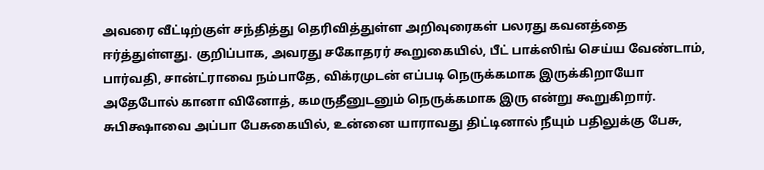அவரை வீட்டிற்குள் சந்தித்து தெரிவித்துள்ள அறிவுரைகள் பலரது கவனத்தை ஈர்த்துள்ளது. குறிப்பாக, அவரது சகோதரர் கூறுகையில், பீட் பாக்ஸிங் செய்ய வேண்டாம், பார்வதி, சான்ட்ராவை நம்பாதே, விக்ரமுடன் எப்படி நெருக்கமாக இருக்கிறாயோ அதேபோல் கானா வினோத், கமருதீனுடனும் நெருக்கமாக இரு என்று கூறுகிறார். சுபிக்ஷாவை அப்பா பேசுகையில், உன்னை யாராவது திட்டினால் நீயும் பதிலுக்கு பேசு,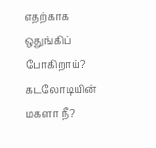எதற்காக ஒதுங்கிப் போகிறாய்? கடலோடியின் மகளா நீ?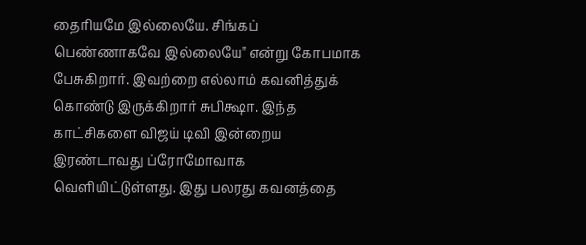தைரியமே இல்லையே. சிங்கப் பெண்ணாகவே இல்லையே" என்று கோபமாக பேசுகிறார். இவற்றை எல்லாம் கவனித்துக் கொண்டு இருக்கிறார் சுபிக்ஷா. இந்த காட்சிகளை விஜய் டிவி இன்றைய இரண்டாவது ப்ரோமோவாக வெளியிட்டுள்ளது. இது பலரது கவனத்தை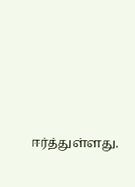ஈர்த்துள்ளது.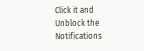Click it and Unblock the Notifications